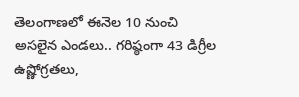తెలంగాణలో ఈనెల 10 నుంచి అసలైన ఎండలు.. గరిష్ఠంగా 43 డిగ్రీల ఉష్ణోగ్రతలు,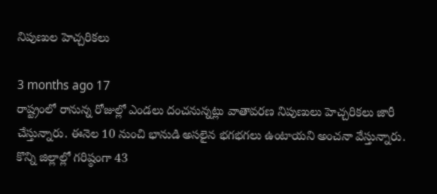నిపుణుల హెచ్చరికలు

3 months ago 17
రాష్ట్రంలో రానున్న రోజుల్లో ఎండలు దంచనున్నట్లు వాతావరణ నిపుణులు హెచ్చరికలు జారీ చేస్తున్నారు. ఈనెల 10 నుంచి భానుడి అసలైన భగభగలు ఉంటాయని అంచనా వేస్తున్నారు. కొన్ని జిల్లాల్లో గరిష్ఠంగా 43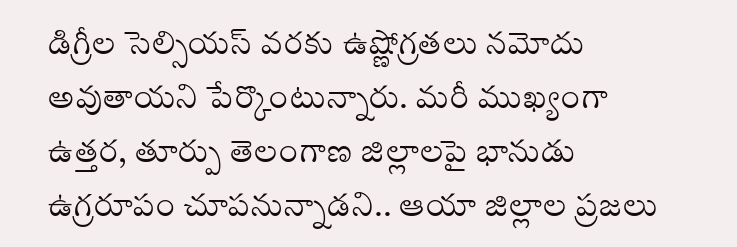డిగ్రీల సెల్సియస్ వరకు ఉష్ణోగ్రతలు నమోదు అవుతాయని పేర్కొంటున్నారు. మరీ ముఖ్యంగా ఉత్తర, తూర్పు తెలంగాణ జిల్లాలపై భానుడు ఉగ్రరూపం చూపనున్నాడని.. ఆయా జిల్లాల ప్రజలు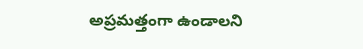అప్రమత్తంగా ఉండాలని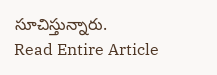సూచిస్తున్నారు.
Read Entire Article